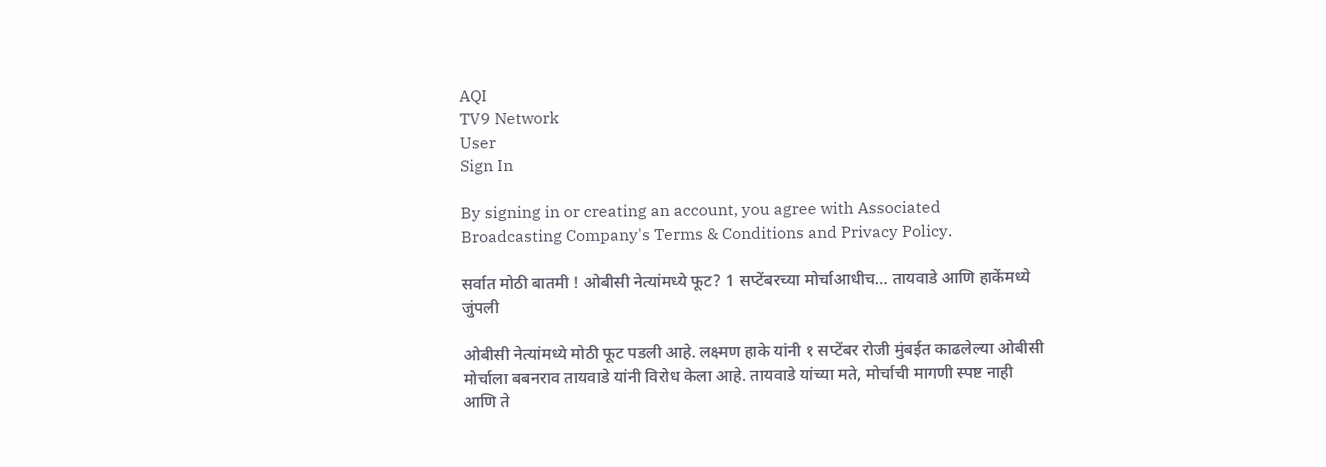AQI
TV9 Network
User
Sign In

By signing in or creating an account, you agree with Associated Broadcasting Company's Terms & Conditions and Privacy Policy.

सर्वात मोठी बातमी ! ओबीसी नेत्यांमध्ये फूट? 1 सप्टेंबरच्या मोर्चाआधीच… तायवाडे आणि हाकेंमध्ये जुंपली

ओबीसी नेत्यांमध्ये मोठी फूट पडली आहे. लक्ष्मण हाके यांनी १ सप्टेंबर रोजी मुंबईत काढलेल्या ओबीसी मोर्चाला बबनराव तायवाडे यांनी विरोध केला आहे. तायवाडे यांच्या मते, मोर्चाची मागणी स्पष्ट नाही आणि ते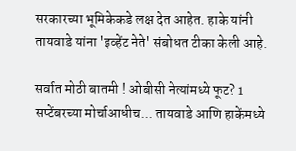सरकारच्या भूमिकेकडे लक्ष देत आहेत. हाके यांनी तायवाडे यांना 'इव्हेंट नेते' संबोधत टीका केली आहे.

सर्वात मोठी बातमी ! ओबीसी नेत्यांमध्ये फूट? 1 सप्टेंबरच्या मोर्चाआधीच... तायवाडे आणि हाकेंमध्ये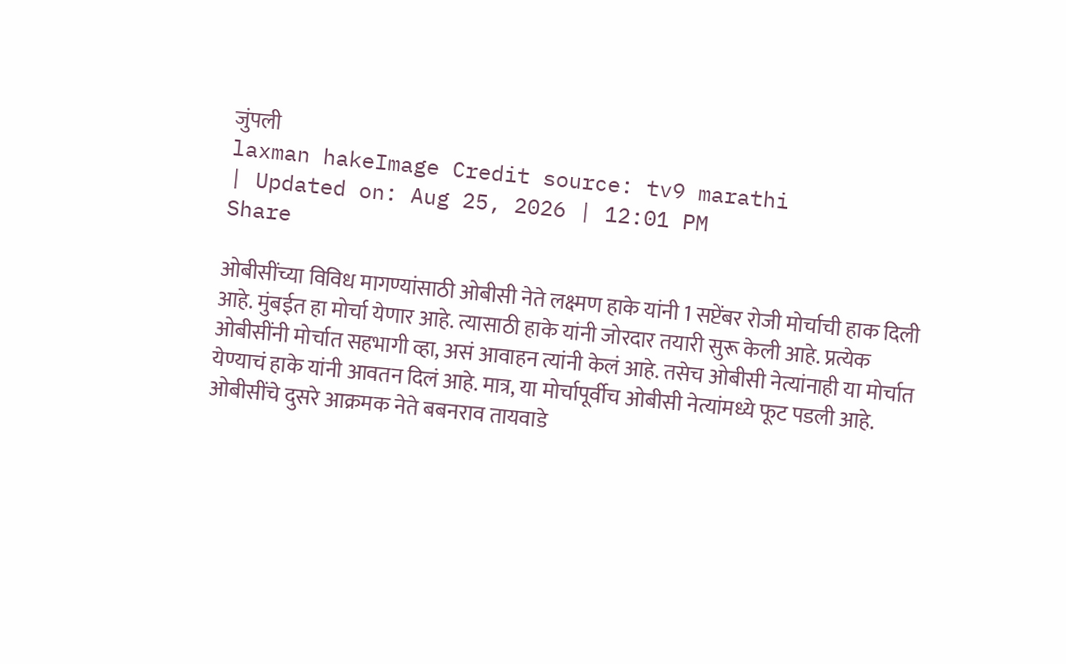जुंपली
laxman hakeImage Credit source: tv9 marathi
| Updated on: Aug 25, 2026 | 12:01 PM
Share

ओबीसींच्या विविध मागण्यांसाठी ओबीसी नेते लक्ष्मण हाके यांनी 1 सप्टेंबर रोजी मोर्चाची हाक दिली आहे. मुंबईत हा मोर्चा येणार आहे. त्यासाठी हाके यांनी जोरदार तयारी सुरू केली आहे. प्रत्येक ओबीसींनी मोर्चात सहभागी व्हा, असं आवाहन त्यांनी केलं आहे. तसेच ओबीसी नेत्यांनाही या मोर्चात येण्याचं हाके यांनी आवतन दिलं आहे. मात्र, या मोर्चापूर्वीच ओबीसी नेत्यांमध्ये फूट पडली आहे. ओबीसींचे दुसरे आक्रमक नेते बबनराव तायवाडे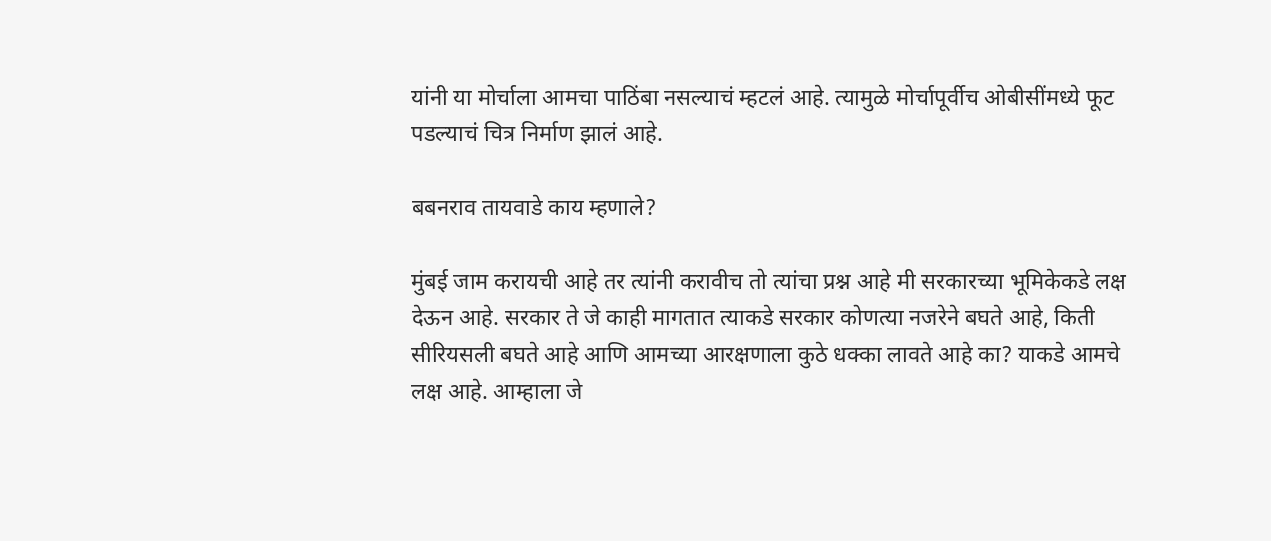यांनी या मोर्चाला आमचा पाठिंबा नसल्याचं म्हटलं आहे. त्यामुळे मोर्चापूर्वीच ओबीसींमध्ये फूट पडल्याचं चित्र निर्माण झालं आहे.

बबनराव तायवाडे काय म्हणाले?

मुंबई जाम करायची आहे तर त्यांनी करावीच तो त्यांचा प्रश्न आहे मी सरकारच्या भूमिकेकडे लक्ष देऊन आहे. सरकार ते जे काही मागतात त्याकडे सरकार कोणत्या नजरेने बघते आहे, किती सीरियसली बघते आहे आणि आमच्या आरक्षणाला कुठे धक्का लावते आहे का? याकडे आमचे लक्ष आहे. आम्हाला जे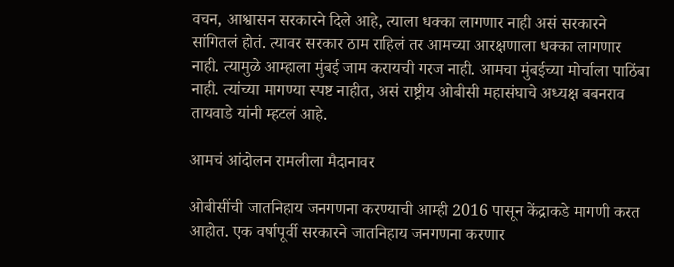वचन, आश्वासन सरकारने दिले आहे, त्याला धक्का लागणार नाही असं सरकारने सांगितलं होतं. त्यावर सरकार ठाम राहिलं तर आमच्या आरक्षणाला धक्का लागणार नाही. त्यामुळे आम्हाला मुंबई जाम करायची गरज नाही. आमचा मुंबईच्या मोर्चाला पाठिंबा नाही. त्यांच्या मागण्या स्पष्ट नाहीत, असं राष्ट्रीय ओबीसी महासंघाचे अध्यक्ष बबनराव तायवाडे यांनी म्हटलं आहे.

आमचं आंदोलन रामलीला मैदानावर

ओबीसींची जातनिहाय जनगणना करण्याची आम्ही 2016 पासून केंद्राकडे मागणी करत आहोत. एक वर्षापूर्वी सरकारने जातनिहाय जनगणना करणार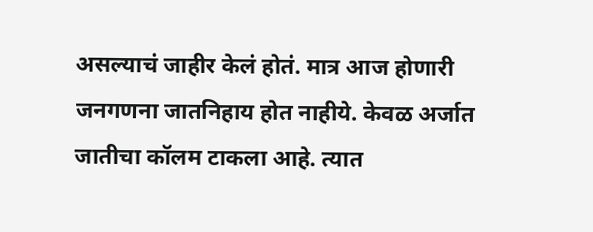असल्याचं जाहीर केलं होतं. मात्र आज होणारी जनगणना जातनिहाय होत नाहीये. केवळ अर्जात जातीचा कॉलम टाकला आहे. त्यात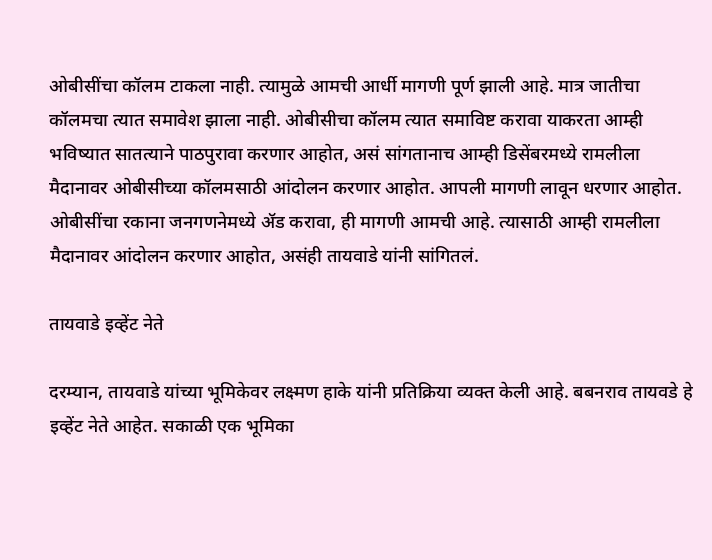ओबीसींचा कॉलम टाकला नाही. त्यामुळे आमची आर्धी मागणी पूर्ण झाली आहे. मात्र जातीचा कॉलमचा त्यात समावेश झाला नाही. ओबीसीचा कॉलम त्यात समाविष्ट करावा याकरता आम्ही भविष्यात सातत्याने पाठपुरावा करणार आहोत, असं सांगतानाच आम्ही डिसेंबरमध्ये रामलीला मैदानावर ओबीसीच्या कॉलमसाठी आंदोलन करणार आहोत. आपली मागणी लावून धरणार आहोत. ओबीसींचा रकाना जनगणनेमध्ये ॲड करावा, ही मागणी आमची आहे. त्यासाठी आम्ही रामलीला मैदानावर आंदोलन करणार आहोत, असंही तायवाडे यांनी सांगितलं.

तायवाडे इव्हेंट नेते

दरम्यान, तायवाडे यांच्या भूमिकेवर लक्ष्मण हाके यांनी प्रतिक्रिया व्यक्त केली आहे. बबनराव तायवडे हे इव्हेंट नेते आहेत. सकाळी एक भूमिका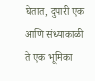घेतात, दुपारी एक आणि संध्याकाळी ते एक भूमिका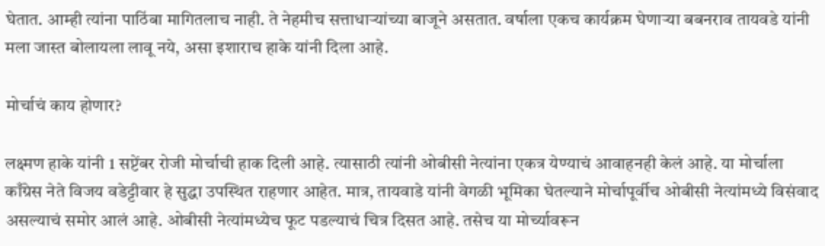घेतात. आम्ही त्यांना पाठिंबा मागितलाच नाही. ते नेहमीच सत्ताधाऱ्यांच्या बाजूने असतात. वर्षाला एकच कार्यक्रम घेणाऱ्या बबनराव तायवडे यांनी मला जास्त बोलायला लावू नये, असा इशाराच हाके यांनी दिला आहे.

मोर्चाचं काय होणार?

लक्ष्मण हाके यांनी 1 सप्टेंबर रोजी मोर्चाची हाक दिली आहे. त्यासाठी त्यांनी ओबीसी नेत्यांना एकत्र येण्याचं आवाहनही केलं आहे. या मोर्चाला काँग्रेस नेते विजय वडेट्टीवार हे सुद्धा उपस्थित राहणार आहेत. मात्र, तायवाडे यांनी वेगळी भूमिका घेतल्याने मोर्चापूर्वीच ओबीसी नेत्यांमध्ये विसंवाद असल्याचं समोर आलं आहे. ओबीसी नेत्यांमध्येच फूट पडल्याचं चित्र दिसत आहे. तसेच या मोर्च्यावरून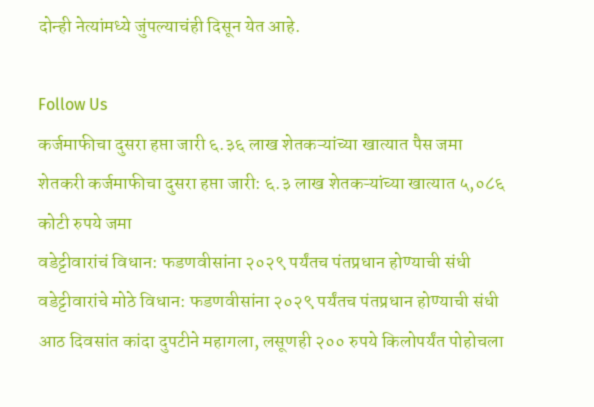दोन्ही नेत्यांमध्ये जुंपल्याचंही दिसून येत आहे.

Follow Us
कर्जमाफीचा दुसरा हप्ता जारी ६.३६ लाख शेतकऱ्यांच्या खात्यात पैस जमा
शेतकरी कर्जमाफीचा दुसरा हप्ता जारी: ६.३ लाख शेतकऱ्यांच्या खात्यात ५,०८६ कोटी रुपये जमा
वडेट्टीवारांचं विधान: फडणवीसांना २०२९ पर्यंतच पंतप्रधान होण्याची संधी
वडेट्टीवारांचे मोठे विधान: फडणवीसांना २०२९ पर्यंतच पंतप्रधान होण्याची संधी
आठ दिवसांत कांदा दुपटीने महागला, लसूणही २०० रुपये किलोपर्यंत पोहोचला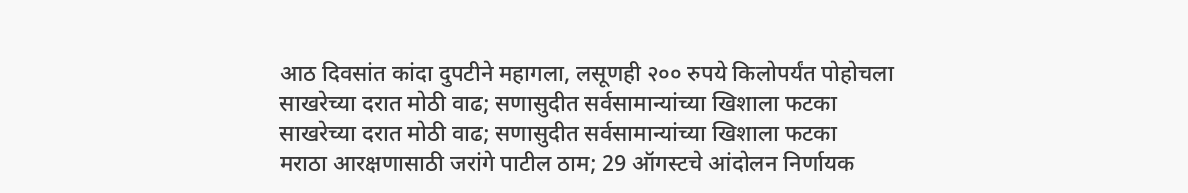आठ दिवसांत कांदा दुपटीने महागला, लसूणही २०० रुपये किलोपर्यंत पोहोचला
साखरेच्या दरात मोठी वाढ; सणासुदीत सर्वसामान्यांच्या खिशाला फटका
साखरेच्या दरात मोठी वाढ; सणासुदीत सर्वसामान्यांच्या खिशाला फटका
मराठा आरक्षणासाठी जरांगे पाटील ठाम; 29 ऑगस्टचे आंदोलन निर्णायक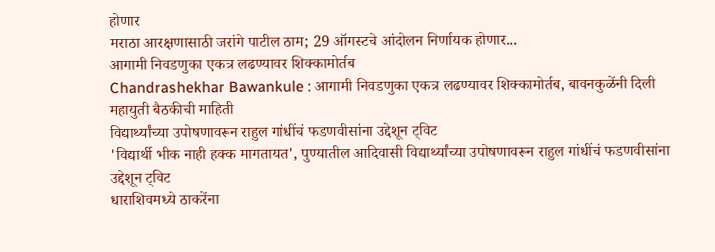होणार
मराठा आरक्षणासाठी जरांगे पाटील ठाम; 29 ऑगस्टचे आंदोलन निर्णायक होणार...
आगामी निवडणुका एकत्र लढण्यावर शिक्कामोर्तब
Chandrashekhar Bawankule : आगामी निवडणुका एकत्र लढण्यावर शिक्कामोर्तब, बावनकुळेंनी दिली महायुती बैठकीची माहिती
विद्यार्थ्यांच्या उपोषणावरून राहुल गांधींचं फडणवीसांना उद्देशून ट्विट
'विद्यार्थी भीक नाही हक्क मागतायत', पुण्यातील आदिवासी विद्यार्थ्यांच्या उपोषणावरून राहुल गांधींचं फडणवीसांना उद्देशून ट्विट
धाराशिवमध्ये ठाकरेंना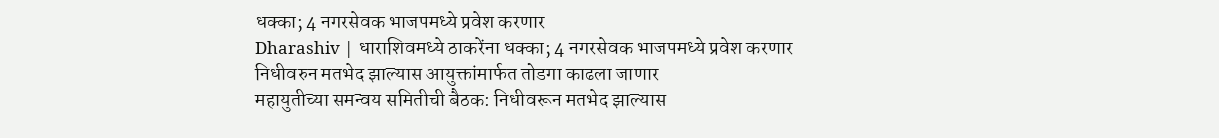धक्का; 4 नगरसेवक भाजपमध्ये प्रवेश करणार
Dharashiv | धाराशिवमध्ये ठाकरेंना धक्का; 4 नगरसेवक भाजपमध्ये प्रवेश करणार
निधीवरुन मतभेद झाल्यास आयुक्तांमार्फत तोडगा काढला जाणार
महायुतीच्या समन्वय समितीची बैठक: निधीवरून मतभेद झाल्यास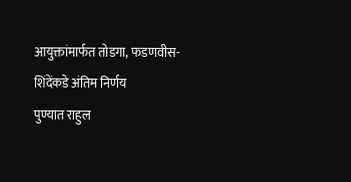आयुक्तांमार्फत तोडगा, फडणवीस-शिंदेंकडे अंतिम निर्णय
पुण्यात राहुल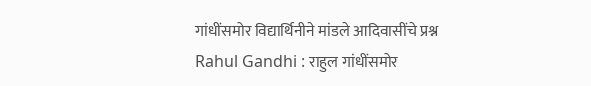गांधींसमोर विद्यार्थिनीने मांडले आदिवासींचे प्रश्न
Rahul Gandhi : राहुल गांधींसमोर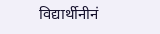विद्यार्थीनीनं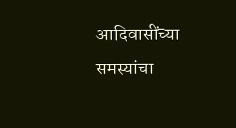आदिवासींच्या समस्यांचा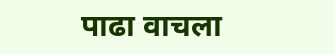पाढा वाचला